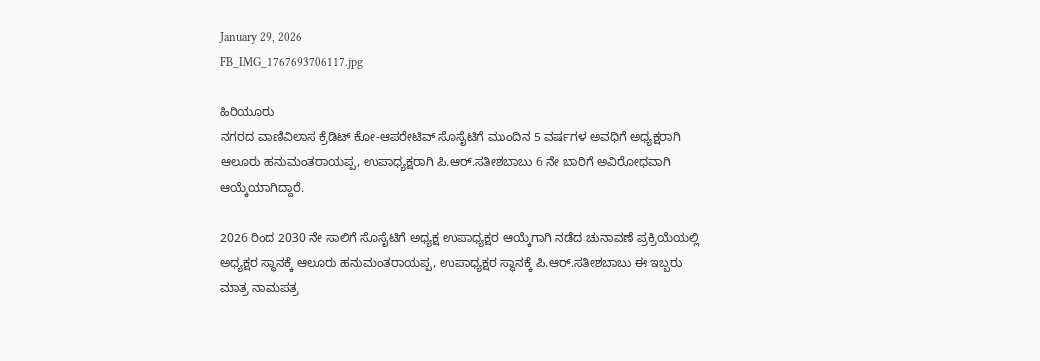January 29, 2026
FB_IMG_1767693706117.jpg

ಹಿರಿಯೂರು
ನಗರದ ವಾಣಿವಿಲಾಸ ಕ್ರೆಡಿಟ್ ಕೋ-ಆಪರೇಟಿವ್ ಸೊಸೈಟಿಗೆ ಮುಂದಿನ 5 ವರ್ಷಗಳ ಅವಧಿಗೆ ಅಧ್ಯಕ್ಷರಾಗಿ ಆಲೂರು ಹನುಮಂತರಾಯಪ್ಪ, ಉಪಾಧ್ಯಕ್ಷರಾಗಿ ಪಿ.ಆರ್.ಸತೀಶಬಾಬು 6 ನೇ ಬಾರಿಗೆ ಅವಿರೋಧವಾಗಿ ಆಯ್ಕೆಯಾಗಿದ್ದಾರೆ.

2026 ರಿಂದ 2030 ನೇ ಸಾಲಿಗೆ ಸೊಸೈಟಿಗೆ ಅಧ್ಯಕ್ಷ ಉಪಾಧ್ಯಕ್ಷರ ಆಯ್ಕೆಗಾಗಿ ನಡೆದ ಚುನಾವಣೆ ಪ್ರಕ್ರಿಯೆಯಲ್ಲಿ ಅಧ್ಯಕ್ಷರ ಸ್ಥಾನಕ್ಕೆ ಆಲೂರು ಹನುಮಂತರಾಯಪ್ಪ, ಉಪಾಧ್ಯಕ್ಷರ ಸ್ಥಾನಕ್ಕೆ ಪಿ.ಆರ್.ಸತೀಶಬಾಬು ಈ ಇಬ್ಬರು ಮಾತ್ರ ನಾಮಪತ್ರ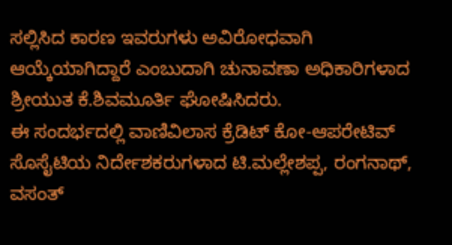ಸಲ್ಲಿಸಿದ ಕಾರಣ ಇವರುಗಳು ಅವಿರೋಧವಾಗಿ ಆಯ್ಕೆಯಾಗಿದ್ದಾರೆ ಎಂಬುದಾಗಿ ಚುನಾವಣಾ ಅಧಿಕಾರಿಗಳಾದ ಶ್ರೀಯುತ ಕೆ.ಶಿವಮೂರ್ತಿ ಘೋಷಿಸಿದರು.
ಈ ಸಂದರ್ಭದಲ್ಲಿ ವಾಣಿವಿಲಾಸ ಕ್ರೆಡಿಟ್ ಕೋ-ಆಪರೇಟಿವ್ ಸೊಸೈಟಿಯ ನಿರ್ದೇಶಕರುಗಳಾದ ಟಿ.ಮಲ್ಲೇಶಪ್ಪ, ರಂಗನಾಥ್, ವಸಂತ್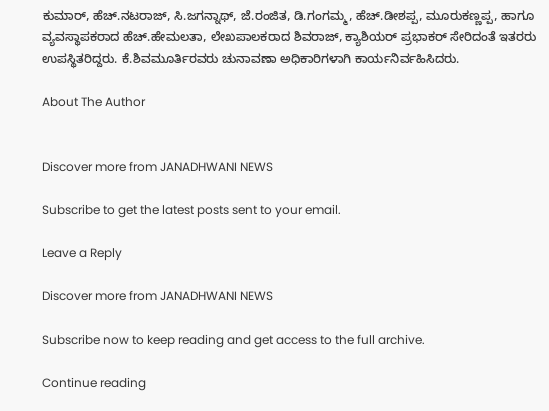ಕುಮಾರ್, ಹೆಚ್.ನಟರಾಜ್, ಸಿ.ಜಗನ್ನಾಥ್, ಜೆ.ರಂಜಿತ, ಡಿ.ಗಂಗಮ್ಮ, ಹೆಚ್.ಡೀಶಪ್ಪ, ಮೂರುಕಣ್ಣಪ್ಪ, ಹಾಗೂ ವ್ಯವಸ್ಥಾಪಕರಾದ ಹೆಚ್.ಹೇಮಲತಾ, ಲೇಖಪಾಲಕರಾದ ಶಿವರಾಜ್, ಕ್ಯಾಶಿಯರ್ ಪ್ರಭಾಕರ್ ಸೇರಿದಂತೆ ಇತರರು ಉಪಸ್ಥಿತರಿದ್ದರು. ಕೆ.ಶಿವಮೂರ್ತಿರವರು ಚುನಾವಣಾ ಅಧಿಕಾರಿಗಳಾಗಿ ಕಾರ್ಯನಿರ್ವಹಿಸಿದರು.

About The Author


Discover more from JANADHWANI NEWS

Subscribe to get the latest posts sent to your email.

Leave a Reply

Discover more from JANADHWANI NEWS

Subscribe now to keep reading and get access to the full archive.

Continue reading